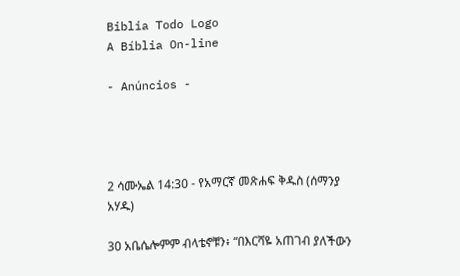Biblia Todo Logo
A Bíblia On-line

- Anúncios -




2 ሳሙኤል 14:30 - የአማርኛ መጽሐፍ ቅዱስ (ሰማንያ አሃዱ)

30 አቤሴሎምም ብላቴኖቹን፥ “በእርሻዬ አጠገብ ያለችውን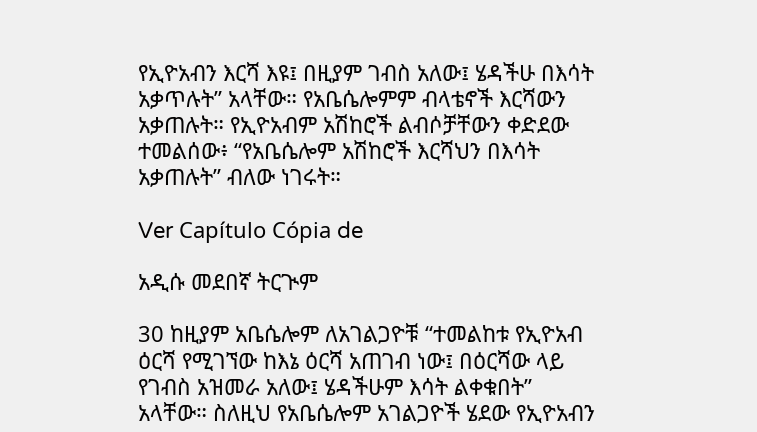የኢዮአብን እርሻ እዩ፤ በዚያም ገብስ አለው፤ ሄዳችሁ በእሳት አቃጥሉት” አላቸው። የአቤሴሎምም ብላቴኖች እርሻውን አቃጠሉት። የኢዮአብም አሽከሮች ልብሶቻቸውን ቀድደው ተመልሰው፥ “የአቤሴሎም አሽከሮች እርሻህን በእሳት አቃጠሉት” ብለው ነገሩት።

Ver Capítulo Cópia de

አዲሱ መደበኛ ትርጒም

30 ከዚያም አቤሴሎም ለአገልጋዮቹ “ተመልከቱ የኢዮአብ ዕርሻ የሚገኘው ከእኔ ዕርሻ አጠገብ ነው፤ በዕርሻው ላይ የገብስ አዝመራ አለው፤ ሄዳችሁም እሳት ልቀቁበት” አላቸው። ስለዚህ የአቤሴሎም አገልጋዮች ሄደው የኢዮአብን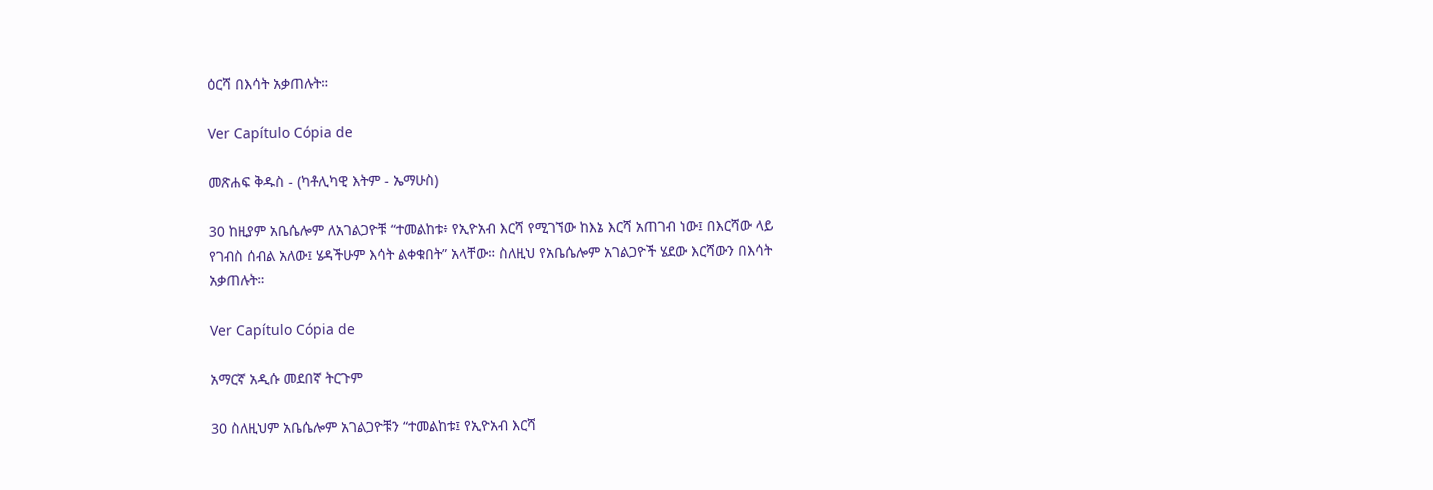ዕርሻ በእሳት አቃጠሉት።

Ver Capítulo Cópia de

መጽሐፍ ቅዱስ - (ካቶሊካዊ እትም - ኤማሁስ)

30 ከዚያም አቤሴሎም ለአገልጋዮቹ “ተመልከቱ፥ የኢዮአብ እርሻ የሚገኘው ከእኔ እርሻ አጠገብ ነው፤ በእርሻው ላይ የገብስ ሰብል አለው፤ ሄዳችሁም እሳት ልቀቁበት” አላቸው። ስለዚህ የአቤሴሎም አገልጋዮች ሄደው እርሻውን በእሳት አቃጠሉት።

Ver Capítulo Cópia de

አማርኛ አዲሱ መደበኛ ትርጉም

30 ስለዚህም አቤሴሎም አገልጋዮቹን “ተመልከቱ፤ የኢዮአብ እርሻ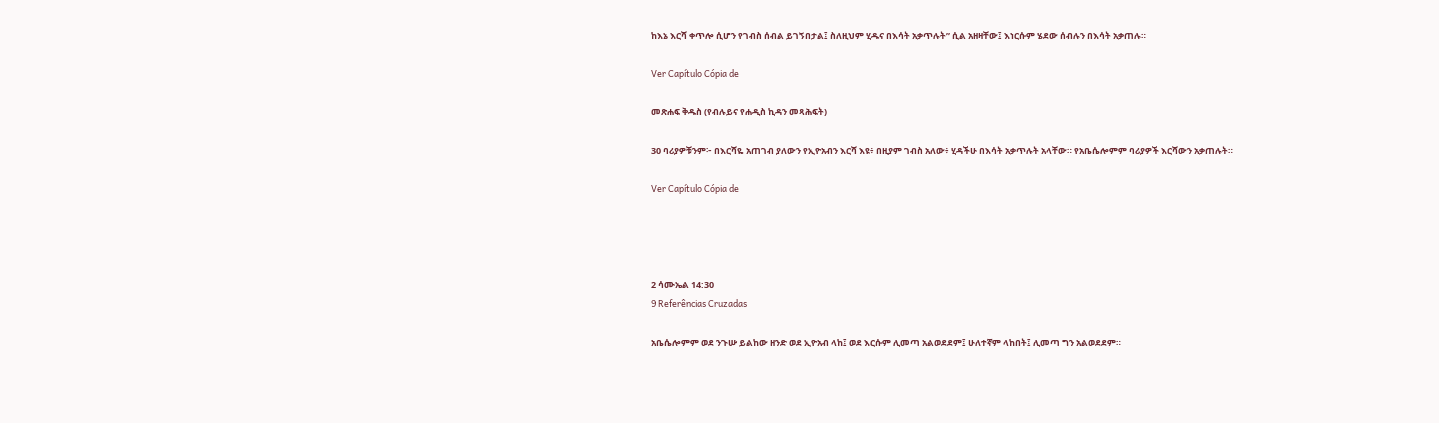ከእኔ እርሻ ቀጥሎ ሲሆን የገብስ ሰብል ይገኝበታል፤ ስለዚህም ሂዱና በእሳት አቃጥሉት” ሲል አዘዛቸው፤ እነርሱም ሄደው ሰብሉን በእሳት አቃጠሉ።

Ver Capítulo Cópia de

መጽሐፍ ቅዱስ (የብሉይና የሐዲስ ኪዳን መጻሕፍት)

30 ባሪያዎቹንም፦ በእርሻዬ አጠገብ ያለውን የኢዮአብን እርሻ እዩ፥ በዚያም ገብስ አለው፥ ሂዳችሁ በእሳት አቃጥሉት አላቸው። የአቤሴሎምም ባሪያዎች እርሻውን አቃጠሉት።

Ver Capítulo Cópia de




2 ሳሙኤል 14:30
9 Referências Cruzadas

አቤሴሎምም ወደ ንጉሡ ይልከው ዘንድ ወደ ኢዮአብ ላከ፤ ወደ እርሱም ሊመጣ አልወደደም፤ ሁለተኛም ላከበት፤ ሊመጣ ግን አልወደደም።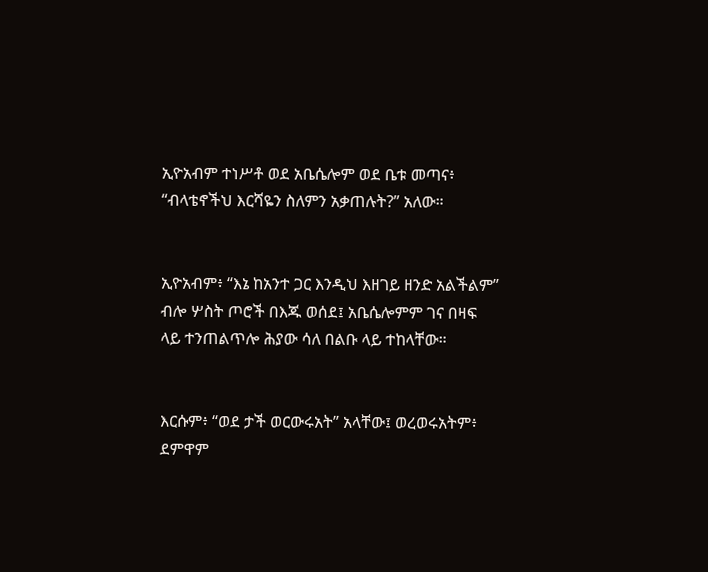ኢዮአብም ተነሥቶ ወደ አቤሴሎም ወደ ቤቱ መጣና፥ “ብላቴኖችህ እርሻዬን ስለምን አቃጠሉት?” አለው።


ኢዮአብም፥ “እኔ ከአንተ ጋር እንዲህ እዘገይ ዘንድ አልችልም” ብሎ ሦስት ጦሮች በእጁ ወሰደ፤ አቤሴሎምም ገና በዛፍ ላይ ተንጠልጥሎ ሕያው ሳለ በልቡ ላይ ተከላቸው።


እርሱም፥ “ወደ ታች ወርውሩአት” አላቸው፤ ወረወሩአትም፥ ደምዋም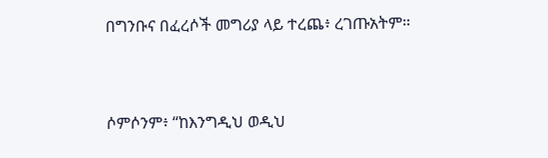በግንቡና በፈረሶች መግሪያ ላይ ተረጨ፥ ረገጡአትም።


ሶምሶንም፥ “ከእንግዲህ ወዲህ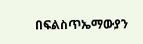በፍልስጥኤማውያን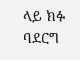ላይ ክፉ ባደርግ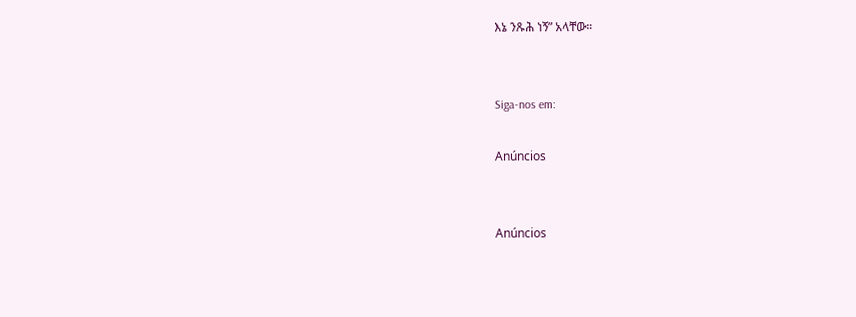እኔ ንጹሕ ነኝ” አላቸው።


Siga-nos em:

Anúncios


Anúncios